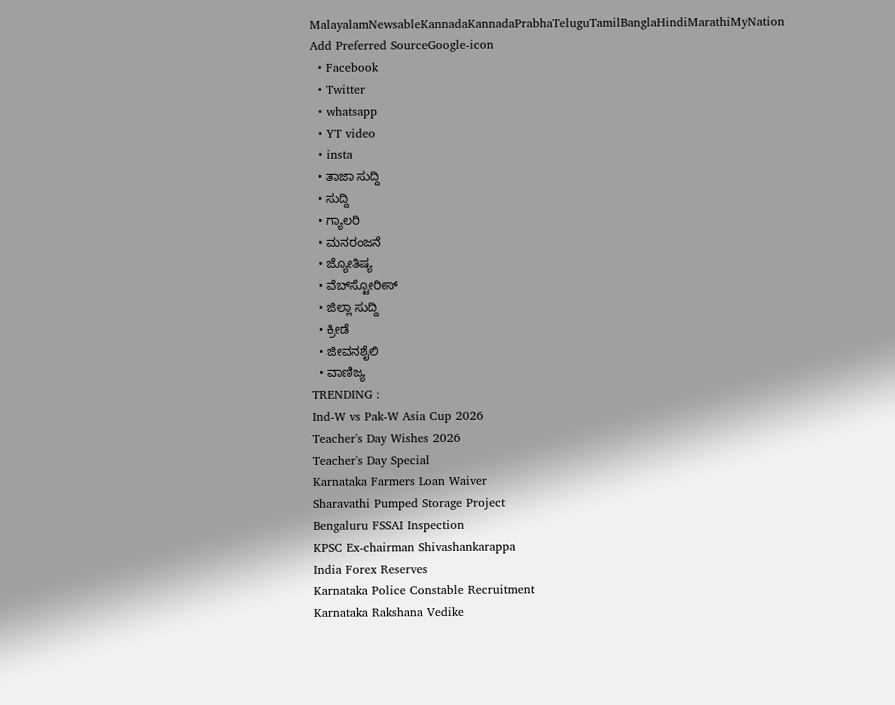MalayalamNewsableKannadaKannadaPrabhaTeluguTamilBanglaHindiMarathiMyNation
Add Preferred SourceGoogle-icon
  • Facebook
  • Twitter
  • whatsapp
  • YT video
  • insta
  • ತಾಜಾ ಸುದ್ದಿ
  • ಸುದ್ದಿ
  • ಗ್ಯಾಲರಿ
  • ಮನರಂಜನೆ
  • ಜ್ಯೋತಿಷ್ಯ
  • ವೆಬ್‌ಸ್ಟೋರೀಸ್
  • ಜಿಲ್ಲಾ ಸುದ್ದಿ
  • ಕ್ರೀಡೆ
  • ಜೀವನಶೈಲಿ
  • ವಾಣಿಜ್ಯ
TRENDING :
Ind-W vs Pak-W Asia Cup 2026
Teacher's Day Wishes 2026
Teacher's Day Special
Karnataka Farmers Loan Waiver
Sharavathi Pumped Storage Project
Bengaluru FSSAI Inspection
KPSC Ex-chairman Shivashankarappa
India Forex Reserves
Karnataka Police Constable Recruitment
Karnataka Rakshana Vedike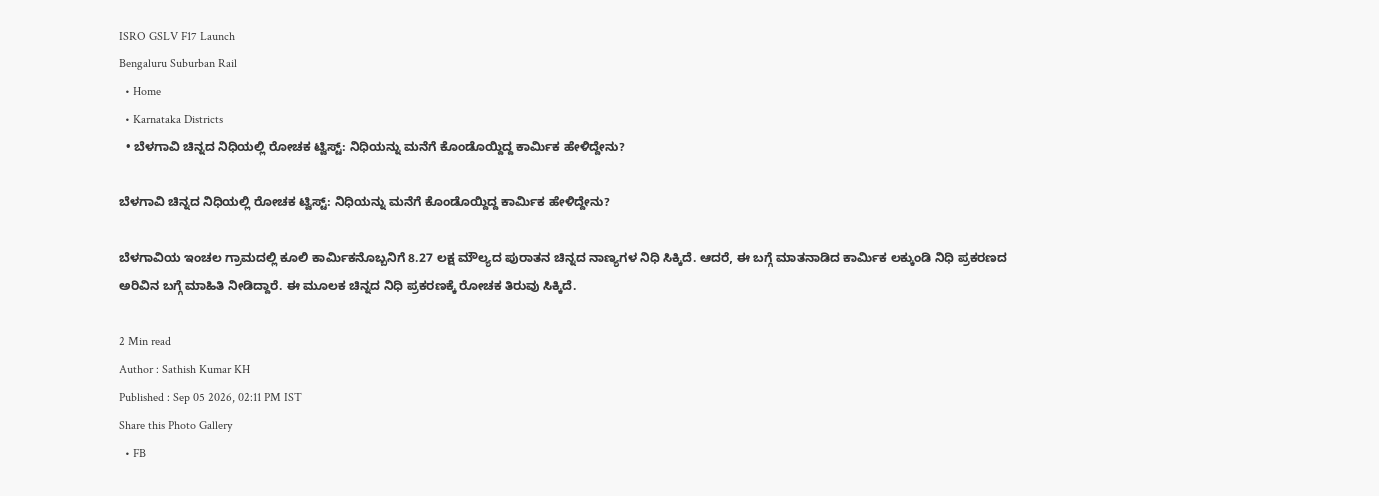ISRO GSLV F17 Launch
Bengaluru Suburban Rail
  • Home
  • Karnataka Districts
  • ಬೆಳಗಾವಿ ಚಿನ್ನದ ನಿಧಿಯಲ್ಲಿ ರೋಚಕ ಟ್ವಿಸ್ಟ್: ನಿಧಿಯನ್ನು ಮನೆಗೆ ಕೊಂಡೊಯ್ದಿದ್ದ ಕಾರ್ಮಿಕ ಹೇಳಿದ್ದೇನು?

ಬೆಳಗಾವಿ ಚಿನ್ನದ ನಿಧಿಯಲ್ಲಿ ರೋಚಕ ಟ್ವಿಸ್ಟ್: ನಿಧಿಯನ್ನು ಮನೆಗೆ ಕೊಂಡೊಯ್ದಿದ್ದ ಕಾರ್ಮಿಕ ಹೇಳಿದ್ದೇನು?

ಬೆಳಗಾವಿಯ ಇಂಚಲ ಗ್ರಾಮದಲ್ಲಿ ಕೂಲಿ ಕಾರ್ಮಿಕನೊಬ್ಬನಿಗೆ 8.27 ಲಕ್ಷ ಮೌಲ್ಯದ ಪುರಾತನ ಚಿನ್ನದ ನಾಣ್ಯಗಳ ನಿಧಿ ಸಿಕ್ಕಿದೆ. ಆದರೆ, ಈ ಬಗ್ಗೆ ಮಾತನಾಡಿದ ಕಾರ್ಮಿಕ ಲಕ್ಕುಂಡಿ ನಿಧಿ ಪ್ರಕರಣದ ಅರಿವಿನ ಬಗ್ಗೆ ಮಾಹಿತಿ ನೀಡಿದ್ದಾರೆ. ಈ ಮೂಲಕ ಚಿನ್ನದ ನಿಧಿ ಪ್ರಕರಣಕ್ಕೆ ರೋಚಕ ತಿರುವು ಸಿಕ್ಕಿದೆ.

2 Min read
Author : Sathish Kumar KH
Published : Sep 05 2026, 02:11 PM IST
Share this Photo Gallery
  • FB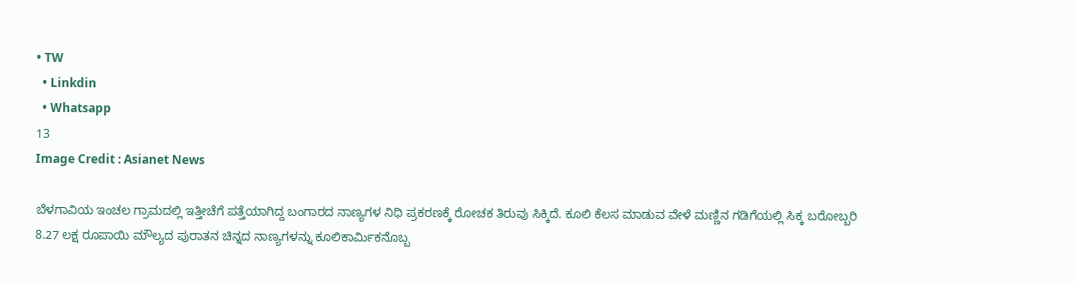• TW
  • Linkdin
  • Whatsapp
13
Image Credit : Asianet News

ಬೆಳಗಾವಿಯ ಇಂಚಲ ಗ್ರಾಮದಲ್ಲಿ ಇತ್ತೀಚೆಗೆ ಪತ್ತೆಯಾಗಿದ್ದ ಬಂಗಾರದ ನಾಣ್ಯಗಳ ನಿಧಿ ಪ್ರಕರಣಕ್ಕೆ ರೋಚಕ ತಿರುವು ಸಿಕ್ಕಿದೆ. ಕೂಲಿ ಕೆಲಸ ಮಾಡುವ ವೇಳೆ ಮಣ್ಣಿನ ಗಡಿಗೆಯಲ್ಲಿ ಸಿಕ್ಕ ಬರೋಬ್ಬರಿ 8.27 ಲಕ್ಷ ರೂಪಾಯಿ ಮೌಲ್ಯದ ಪುರಾತನ ಚಿನ್ನದ ನಾಣ್ಯಗಳನ್ನು ಕೂಲಿಕಾರ್ಮಿಕನೊಬ್ಬ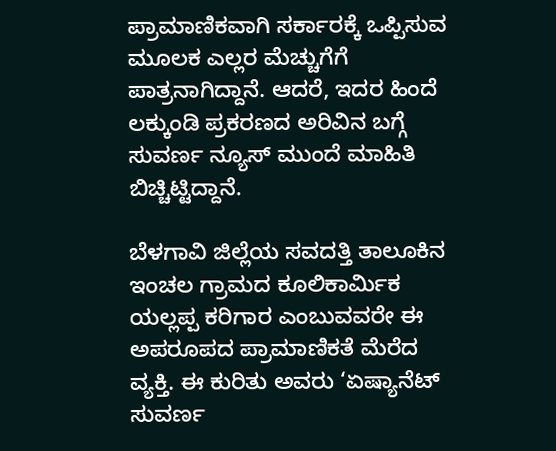ಪ್ರಾಮಾಣಿಕವಾಗಿ ಸರ್ಕಾರಕ್ಕೆ ಒಪ್ಪಿಸುವ ಮೂಲಕ ಎಲ್ಲರ ಮೆಚ್ಚುಗೆಗೆ ಪಾತ್ರನಾಗಿದ್ದಾನೆ. ಆದರೆ, ಇದರ ಹಿಂದೆ ಲಕ್ಕುಂಡಿ ಪ್ರಕರಣದ ಅರಿವಿನ ಬಗ್ಗೆ ಸುವರ್ಣ ನ್ಯೂಸ್ ಮುಂದೆ ಮಾಹಿತಿ ಬಿಚ್ಚಿಟ್ಟಿದ್ದಾನೆ.

ಬೆಳಗಾವಿ ಜಿಲ್ಲೆಯ ಸವದತ್ತಿ ತಾಲೂಕಿನ ಇಂಚಲ ಗ್ರಾಮದ ಕೂಲಿಕಾರ್ಮಿಕ ಯಲ್ಲಪ್ಪ ಕರಿಗಾರ ಎಂಬುವವರೇ ಈ ಅಪರೂಪದ ಪ್ರಾಮಾಣಿಕತೆ ಮೆರೆದ ವ್ಯಕ್ತಿ. ಈ ಕುರಿತು ಅವರು ‘ಏಷ್ಯಾನೆಟ್ ಸುವರ್ಣ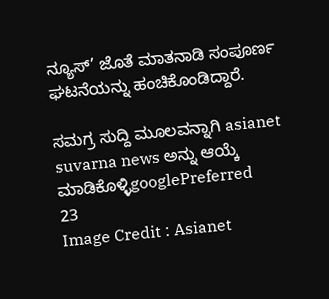ನ್ಯೂಸ್’ ಜೊತೆ ಮಾತನಾಡಿ ಸಂಪೂರ್ಣ ಘಟನೆಯನ್ನು ಹಂಚಿಕೊಂಡಿದ್ದಾರೆ.

ಸಮಗ್ರ ಸುದ್ದಿ ಮೂಲವನ್ನಾಗಿ asianet suvarna news ಅನ್ನು ಆಯ್ಕೆ ಮಾಡಿಕೊಳ್ಳಿgooglePreferred
23
Image Credit : Asianet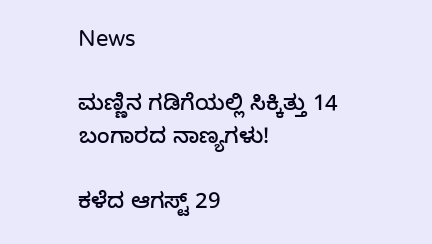News

ಮಣ್ಣಿನ ಗಡಿಗೆಯಲ್ಲಿ ಸಿಕ್ಕಿತ್ತು 14 ಬಂಗಾರದ ನಾಣ್ಯಗಳು!

ಕಳೆದ ಆಗಸ್ಟ್ 29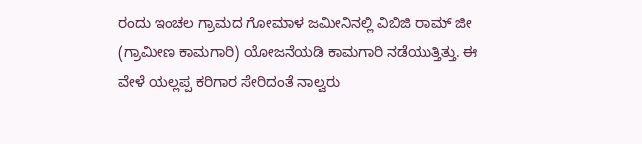ರಂದು ಇಂಚಲ ಗ್ರಾಮದ ಗೋಮಾಳ ಜಮೀನಿನಲ್ಲಿ ವಿಬಿಜಿ ರಾಮ್ ಜೀ (ಗ್ರಾಮೀಣ ಕಾಮಗಾರಿ) ಯೋಜನೆಯಡಿ ಕಾಮಗಾರಿ ನಡೆಯುತ್ತಿತ್ತು. ಈ ವೇಳೆ ಯಲ್ಲಪ್ಪ ಕರಿಗಾರ ಸೇರಿದಂತೆ ನಾಲ್ವರು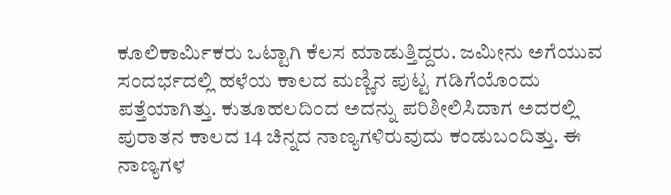ಕೂಲಿಕಾರ್ಮಿಕರು ಒಟ್ಟಾಗಿ ಕೆಲಸ ಮಾಡುತ್ತಿದ್ದರು. ಜಮೀನು ಅಗೆಯುವ ಸಂದರ್ಭದಲ್ಲಿ ಹಳೆಯ ಕಾಲದ ಮಣ್ಣಿನ ಪುಟ್ಟ ಗಡಿಗೆಯೊಂದು ಪತ್ತೆಯಾಗಿತ್ತು. ಕುತೂಹಲದಿಂದ ಅದನ್ನು ಪರಿಶೀಲಿಸಿದಾಗ ಅದರಲ್ಲಿ ಪುರಾತನ ಕಾಲದ 14 ಚಿನ್ನದ ನಾಣ್ಯಗಳಿರುವುದು ಕಂಡುಬಂದಿತ್ತು. ಈ ನಾಣ್ಯಗಳ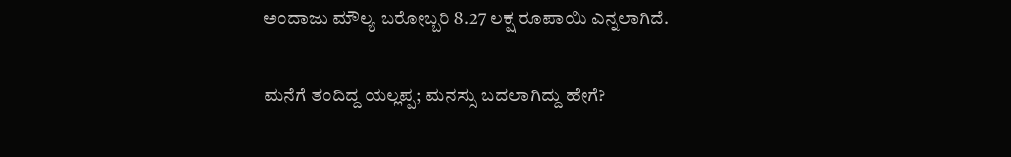ಅಂದಾಜು ಮೌಲ್ಯ ಬರೋಬ್ಬರಿ 8.27 ಲಕ್ಷ ರೂಪಾಯಿ ಎನ್ನಲಾಗಿದೆ.

ಮನೆಗೆ ತಂದಿದ್ದ ಯಲ್ಲಪ್ಪ; ಮನಸ್ಸು ಬದಲಾಗಿದ್ದು ಹೇಗೆ?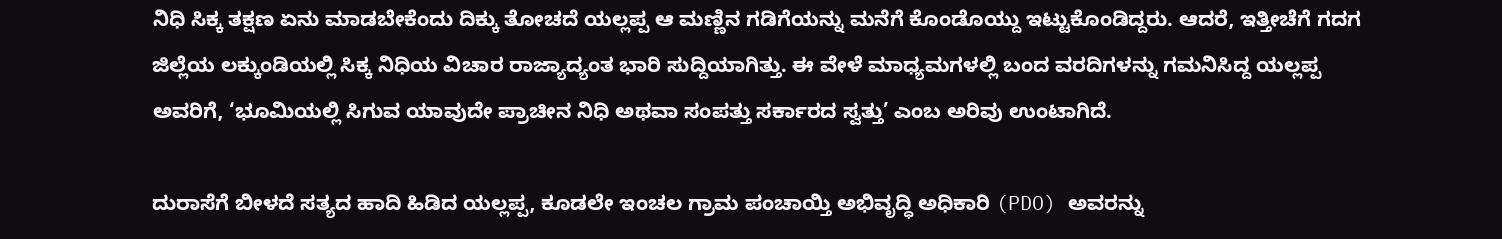ನಿಧಿ ಸಿಕ್ಕ ತಕ್ಷಣ ಏನು ಮಾಡಬೇಕೆಂದು ದಿಕ್ಕು ತೋಚದೆ ಯಲ್ಲಪ್ಪ ಆ ಮಣ್ಣಿನ ಗಡಿಗೆಯನ್ನು ಮನೆಗೆ ಕೊಂಡೊಯ್ದು ಇಟ್ಟುಕೊಂಡಿದ್ದರು. ಆದರೆ, ಇತ್ತೀಚೆಗೆ ಗದಗ ಜಿಲ್ಲೆಯ ಲಕ್ಕುಂಡಿಯಲ್ಲಿ ಸಿಕ್ಕ ನಿಧಿಯ ವಿಚಾರ ರಾಜ್ಯಾದ್ಯಂತ ಭಾರಿ ಸುದ್ದಿಯಾಗಿತ್ತು. ಈ ವೇಳೆ ಮಾಧ್ಯಮಗಳಲ್ಲಿ ಬಂದ ವರದಿಗಳನ್ನು ಗಮನಿಸಿದ್ದ ಯಲ್ಲಪ್ಪ ಅವರಿಗೆ, ‘ಭೂಮಿಯಲ್ಲಿ ಸಿಗುವ ಯಾವುದೇ ಪ್ರಾಚೀನ ನಿಧಿ ಅಥವಾ ಸಂಪತ್ತು ಸರ್ಕಾರದ ಸ್ವತ್ತು’ ಎಂಬ ಅರಿವು ಉಂಟಾಗಿದೆ.

ದುರಾಸೆಗೆ ಬೀಳದೆ ಸತ್ಯದ ಹಾದಿ ಹಿಡಿದ ಯಲ್ಲಪ್ಪ, ಕೂಡಲೇ ಇಂಚಲ ಗ್ರಾಮ ಪಂಚಾಯ್ತಿ ಅಭಿವೃದ್ಧಿ ಅಧಿಕಾರಿ (PDO) ಅವರನ್ನು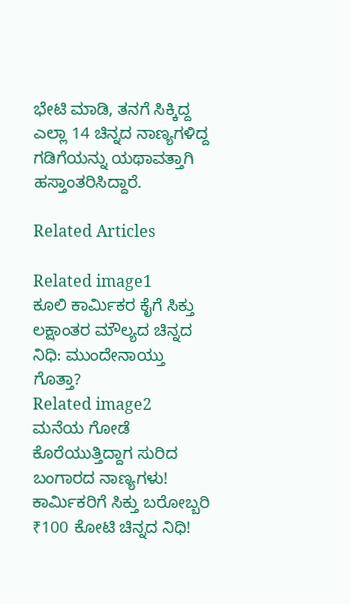ಭೇಟಿ ಮಾಡಿ, ತನಗೆ ಸಿಕ್ಕಿದ್ದ ಎಲ್ಲಾ 14 ಚಿನ್ನದ ನಾಣ್ಯಗಳಿದ್ದ ಗಡಿಗೆಯನ್ನು ಯಥಾವತ್ತಾಗಿ ಹಸ್ತಾಂತರಿಸಿದ್ದಾರೆ.

Related Articles

Related image1
ಕೂಲಿ ಕಾರ್ಮಿಕರ ಕೈಗೆ ಸಿಕ್ತು ಲಕ್ಷಾಂತರ ಮೌಲ್ಯದ ಚಿನ್ನದ ನಿಧಿ: ಮುಂದೇನಾಯ್ತು ಗೊತ್ತಾ?
Related image2
ಮನೆಯ ಗೋಡೆ ಕೊರೆಯುತ್ತಿದ್ದಾಗ ಸುರಿದ ಬಂಗಾರದ ನಾಣ್ಯಗಳು! ಕಾರ್ಮಿಕರಿಗೆ ಸಿಕ್ತು ಬರೋಬ್ಬರಿ ₹100 ಕೋಟಿ ಚಿನ್ನದ ನಿಧಿ!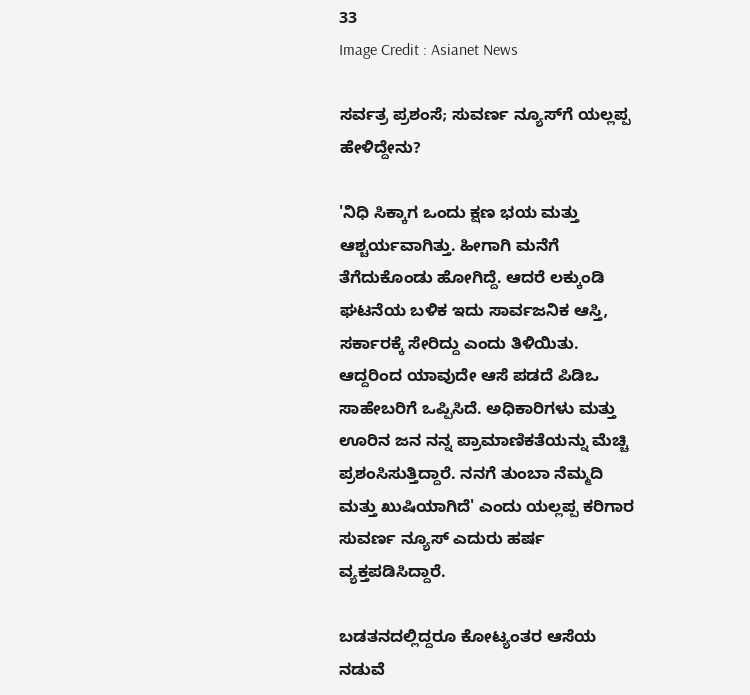33
Image Credit : Asianet News

ಸರ್ವತ್ರ ಪ್ರಶಂಸೆ; ಸುವರ್ಣ ನ್ಯೂಸ್‌ಗೆ ಯಲ್ಲಪ್ಪ ಹೇಳಿದ್ದೇನು?

'ನಿಧಿ ಸಿಕ್ಕಾಗ ಒಂದು ಕ್ಷಣ ಭಯ ಮತ್ತು ಆಶ್ಚರ್ಯವಾಗಿತ್ತು. ಹೀಗಾಗಿ ಮನೆಗೆ ತೆಗೆದುಕೊಂಡು ಹೋಗಿದ್ದೆ. ಆದರೆ ಲಕ್ಕುಂಡಿ ಘಟನೆಯ ಬಳಿಕ ಇದು ಸಾರ್ವಜನಿಕ ಆಸ್ತಿ, ಸರ್ಕಾರಕ್ಕೆ ಸೇರಿದ್ದು ಎಂದು ತಿಳಿಯಿತು. ಆದ್ದರಿಂದ ಯಾವುದೇ ಆಸೆ ಪಡದೆ ಪಿಡಿಒ ಸಾಹೇಬರಿಗೆ ಒಪ್ಪಿಸಿದೆ. ಅಧಿಕಾರಿಗಳು ಮತ್ತು ಊರಿನ ಜನ ನನ್ನ ಪ್ರಾಮಾಣಿಕತೆಯನ್ನು ಮೆಚ್ಚಿ ಪ್ರಶಂಸಿಸುತ್ತಿದ್ದಾರೆ. ನನಗೆ ತುಂಬಾ ನೆಮ್ಮದಿ ಮತ್ತು ಖುಷಿಯಾಗಿದೆ' ಎಂದು ಯಲ್ಲಪ್ಪ ಕರಿಗಾರ ಸುವರ್ಣ ನ್ಯೂಸ್ ಎದುರು ಹರ್ಷ ವ್ಯಕ್ತಪಡಿಸಿದ್ದಾರೆ.

ಬಡತನದಲ್ಲಿದ್ದರೂ ಕೋಟ್ಯಂತರ ಆಸೆಯ ನಡುವೆ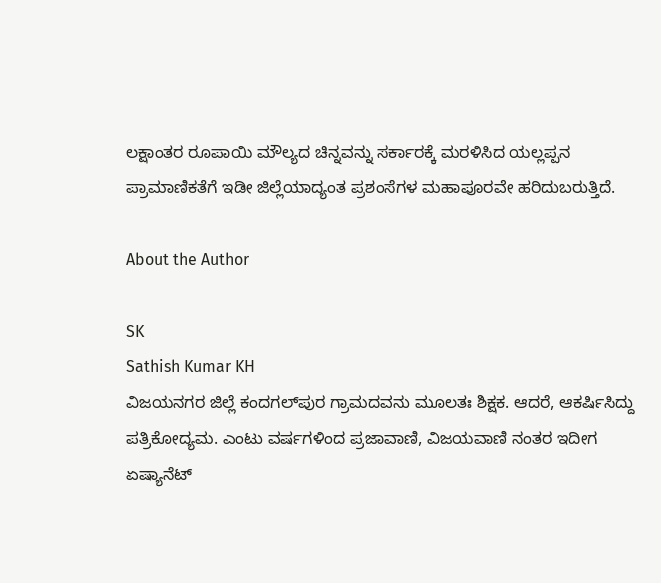ಲಕ್ಷಾಂತರ ರೂಪಾಯಿ ಮೌಲ್ಯದ ಚಿನ್ನವನ್ನು ಸರ್ಕಾರಕ್ಕೆ ಮರಳಿಸಿದ ಯಲ್ಲಪ್ಪನ ಪ್ರಾಮಾಣಿಕತೆಗೆ ಇಡೀ ಜಿಲ್ಲೆಯಾದ್ಯಂತ ಪ್ರಶಂಸೆಗಳ ಮಹಾಪೂರವೇ ಹರಿದುಬರುತ್ತಿದೆ.

About the Author

SK
Sathish Kumar KH
ವಿಜಯನಗರ ಜಿಲ್ಲೆ ಕಂದಗಲ್‌ಪುರ ಗ್ರಾಮದವನು ಮೂಲತಃ ಶಿಕ್ಷಕ. ಆದರೆ, ಆಕರ್ಷಿಸಿದ್ದು ಪತ್ರಿಕೋದ್ಯಮ. ಎಂಟು ವರ್ಷಗಳಿಂದ ಪ್ರಜಾವಾಣಿ, ವಿಜಯವಾಣಿ ನಂತರ ಇದೀಗ ಏಷ್ಯಾನೆಟ್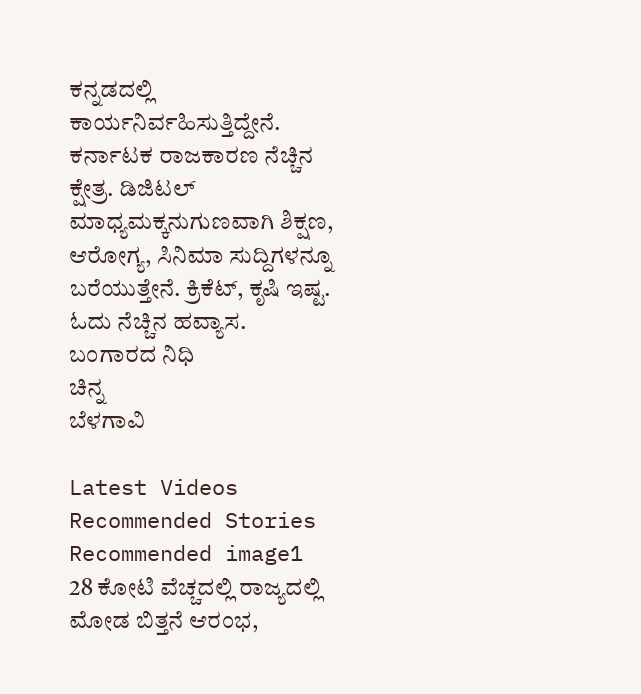ಕನ್ನಡದಲ್ಲಿ ಕಾರ್ಯನಿರ್ವಹಿಸುತ್ತಿದ್ದೇನೆ. ಕರ್ನಾಟಕ ರಾಜಕಾರಣ ನೆಚ್ಚಿನ ಕ್ಷೇತ್ರ. ಡಿಜಿಟಲ್ ಮಾಧ್ಯಮಕ್ಕನುಗುಣವಾಗಿ ಶಿಕ್ಷಣ, ಆರೋಗ್ಯ, ಸಿನಿಮಾ ಸುದ್ದಿಗಳನ್ನೂ ಬರೆಯುತ್ತೇನೆ. ಕ್ರಿಕೆಟ್, ಕೃಷಿ ಇಷ್ಟ. ಓದು ನೆಚ್ಚಿನ ಹವ್ಯಾಸ.
ಬಂಗಾರದ ನಿಧಿ
ಚಿನ್ನ
ಬೆಳಗಾವಿ

Latest Videos
Recommended Stories
Recommended image1
28 ಕೋಟಿ ವೆಚ್ಚದಲ್ಲಿ ರಾಜ್ಯದಲ್ಲಿ ಮೋಡ ಬಿತ್ತನೆ ಆರಂಭ,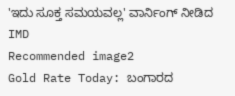'ಇದು ಸೂಕ್ತ ಸಮಯವಲ್ಲ' ವಾರ್ನಿಂಗ್‌ ನೀಡಿದ IMD
Recommended image2
Gold Rate Today: ಬಂಗಾರದ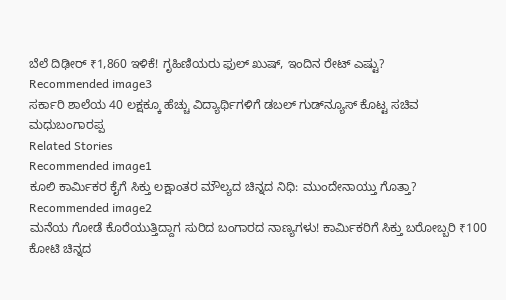ಬೆಲೆ ದಿಢೀರ್ ₹1,860 ಇಳಿಕೆ! ಗೃಹಿಣಿಯರು ಫುಲ್ ಖುಷ್, ಇಂದಿನ ರೇಟ್ ಎಷ್ಟು?
Recommended image3
ಸರ್ಕಾರಿ ಶಾಲೆಯ 40 ಲಕ್ಷಕ್ಕೂ ಹೆಚ್ಚು ವಿದ್ಯಾರ್ಥಿಗಳಿಗೆ ಡಬಲ್ ಗುಡ್‌ನ್ಯೂಸ್ ಕೊಟ್ಟ ಸಚಿವ ಮಧುಬಂಗಾರಪ್ಪ
Related Stories
Recommended image1
ಕೂಲಿ ಕಾರ್ಮಿಕರ ಕೈಗೆ ಸಿಕ್ತು ಲಕ್ಷಾಂತರ ಮೌಲ್ಯದ ಚಿನ್ನದ ನಿಧಿ: ಮುಂದೇನಾಯ್ತು ಗೊತ್ತಾ?
Recommended image2
ಮನೆಯ ಗೋಡೆ ಕೊರೆಯುತ್ತಿದ್ದಾಗ ಸುರಿದ ಬಂಗಾರದ ನಾಣ್ಯಗಳು! ಕಾರ್ಮಿಕರಿಗೆ ಸಿಕ್ತು ಬರೋಬ್ಬರಿ ₹100 ಕೋಟಿ ಚಿನ್ನದ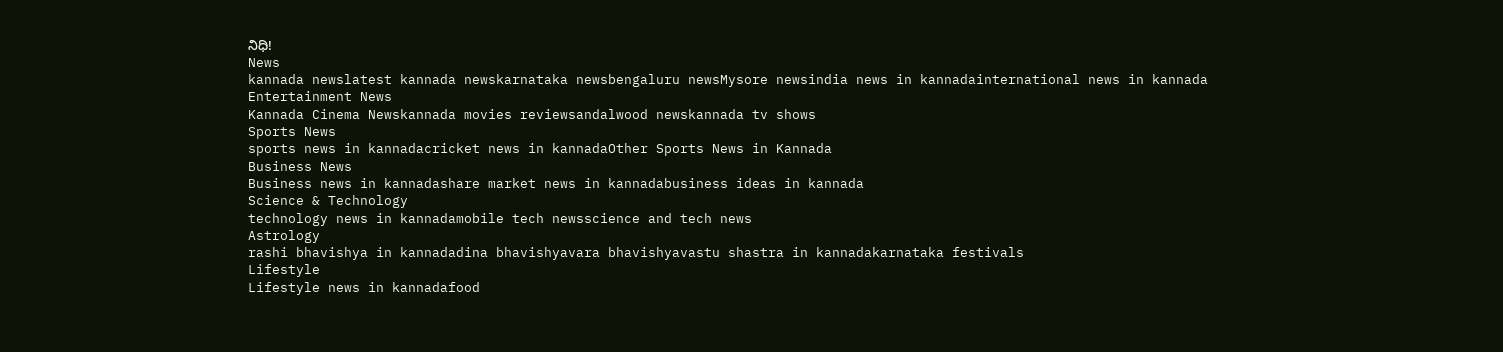ನಿಧಿ!
News
kannada newslatest kannada newskarnataka newsbengaluru newsMysore newsindia news in kannadainternational news in kannada
Entertainment News
Kannada Cinema Newskannada movies reviewsandalwood newskannada tv shows
Sports News
sports news in kannadacricket news in kannadaOther Sports News in Kannada
Business News
Business news in kannadashare market news in kannadabusiness ideas in kannada
Science & Technology
technology news in kannadamobile tech newsscience and tech news
Astrology
rashi bhavishya in kannadadina bhavishyavara bhavishyavastu shastra in kannadakarnataka festivals
Lifestyle
Lifestyle news in kannadafood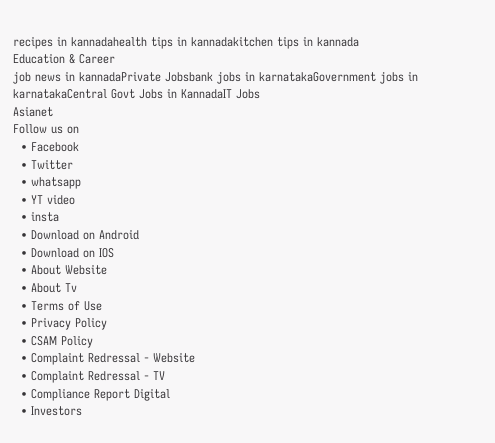recipes in kannadahealth tips in kannadakitchen tips in kannada
Education & Career
job news in kannadaPrivate Jobsbank jobs in karnatakaGovernment jobs in karnatakaCentral Govt Jobs in KannadaIT Jobs
Asianet
Follow us on
  • Facebook
  • Twitter
  • whatsapp
  • YT video
  • insta
  • Download on Android
  • Download on IOS
  • About Website
  • About Tv
  • Terms of Use
  • Privacy Policy
  • CSAM Policy
  • Complaint Redressal - Website
  • Complaint Redressal - TV
  • Compliance Report Digital
  • Investors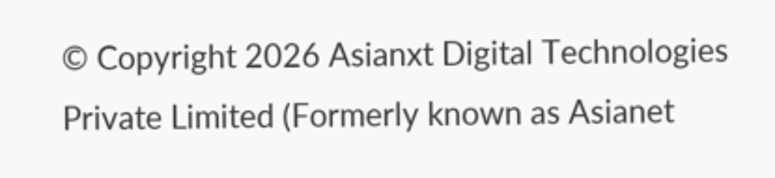© Copyright 2026 Asianxt Digital Technologies Private Limited (Formerly known as Asianet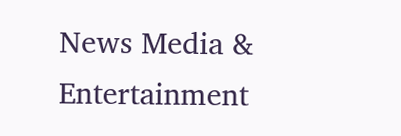News Media & Entertainment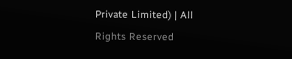Private Limited) | All Rights Reserved